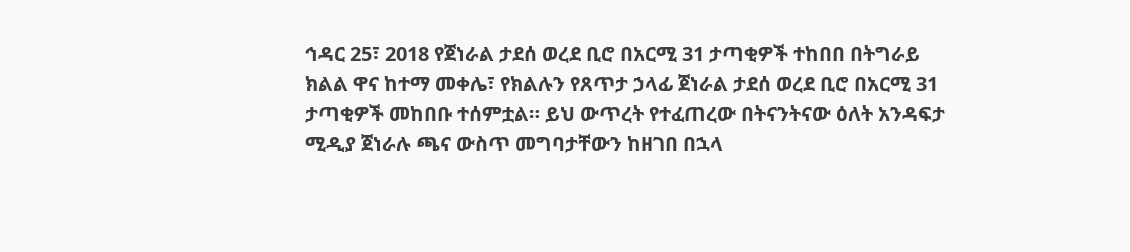ኅዳር 25፣ 2018 የጀነራል ታደሰ ወረደ ቢሮ በአርሚ 31 ታጣቂዎች ተከበበ በትግራይ ክልል ዋና ከተማ መቀሌ፣ የክልሉን የጸጥታ ኃላፊ ጀነራል ታደሰ ወረደ ቢሮ በአርሚ 31 ታጣቂዎች መከበቡ ተሰምቷል። ይህ ውጥረት የተፈጠረው በትናንትናው ዕለት አንዳፍታ ሚዲያ ጀነራሉ ጫና ውስጥ መግባታቸውን ከዘገበ በኋላ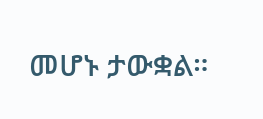መሆኑ ታውቋል።